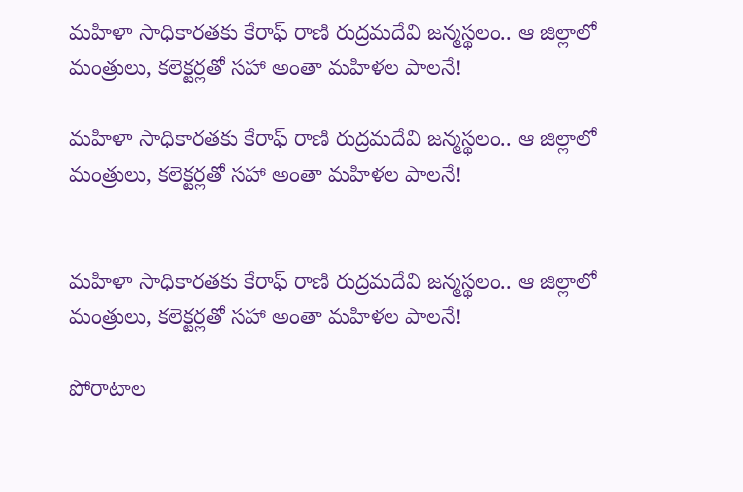మహిళా సాధికారతకు కేరాఫ్ రాణి రుద్రమదేవి జన్మస్థలం.. ఆ జిల్లాలో మంత్రులు, కలెక్టర్లతో సహా అంతా మహిళల పాలనే!

మహిళా సాధికారతకు కేరాఫ్ రాణి రుద్రమదేవి జన్మస్థలం.. ఆ జిల్లాలో మంత్రులు, కలెక్టర్లతో సహా అంతా మహిళల పాలనే!


మహిళా సాధికారతకు కేరాఫ్ రాణి రుద్రమదేవి జన్మస్థలం.. ఆ జిల్లాలో మంత్రులు, కలెక్టర్లతో సహా అంతా మహిళల పాలనే!

పోరాటాల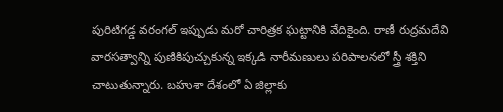పురిటిగడ్డ వరంగల్ ఇప్పుడు మరో చారిత్రక ఘట్టానికి వేదికైంది. రాణీ రుద్రమదేవి వారసత్వాన్ని పుణికిపుచ్చుకున్న ఇక్కడి నారీమణులు పరిపాలనలో స్త్రీ శక్తిని చాటుతున్నారు. బహుశా దేశంలో ఏ జిల్లాకు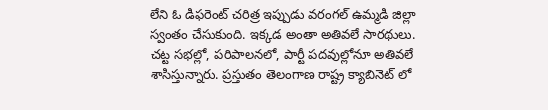లేని ఓ డిఫరెంట్ చరిత్ర ఇప్పుడు వరంగల్ ఉమ్మడి జిల్లా స్వంతం చేసుకుంది. ఇక్కడ అంతా అతివలే సారథులు. చట్ట సభల్లో, పరిపాలనలో, పార్టీ పదవుల్లోనూ అతివలే శాసిస్తున్నారు. ప్రస్తుతం తెలంగాణ రాష్ట్ర క్యాబినెట్ లో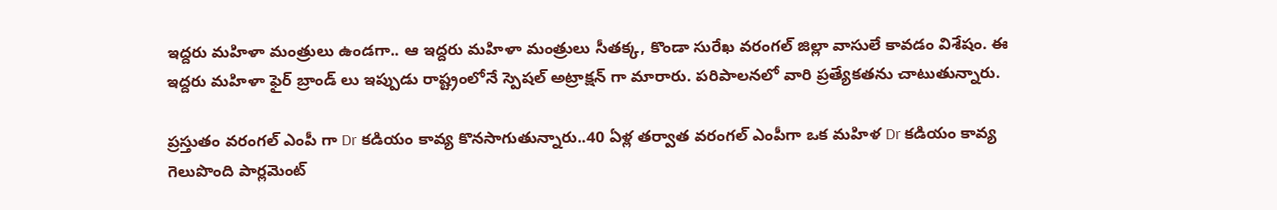ఇద్దరు మహిళా మంత్రులు ఉండగా.. ఆ ఇద్దరు మహిళా మంత్రులు సీతక్క, కొండా సురేఖ వరంగల్ జిల్లా వాసులే కావడం విశేషం. ఈ ఇద్దరు మహిళా ఫైర్ బ్రాండ్ లు ఇప్పుడు రాష్ట్రంలోనే స్పెషల్ అట్రాక్షన్ గా మారారు. పరిపాలనలో వారి ప్రత్యేకతను చాటుతున్నారు.

ప్రస్తుతం వరంగల్ ఎంపీ గా Dr కడియం కావ్య కొనసాగుతున్నారు..40 ఏళ్ల తర్వాత వరంగల్ ఎంపీగా ఒక మహిళ Dr కడియం కావ్య గెలుపొంది పార్లమెంట్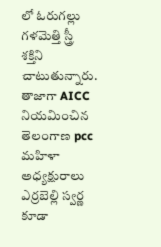లో ఓరుగల్లు గళమెత్తి స్త్రీ శక్తిని చాటుతున్నారు. తాజాగా AICC నియమించిన తెలంగాణ pcc మహిళా అధ్యక్షురాలు ఎర్రబెల్లి స్వర్ణ కూడా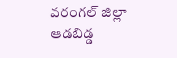వరంగల్ జిల్లా ఆడబిడ్డ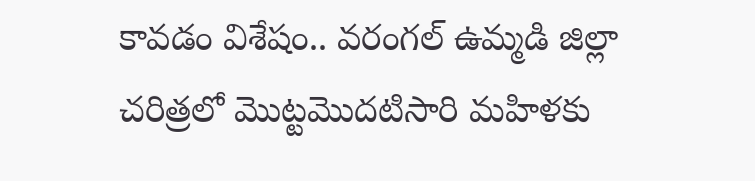కావడం విశేషం.. వరంగల్ ఉమ్మడి జిల్లా చరిత్రలో మొట్టమొదటిసారి మహిళకు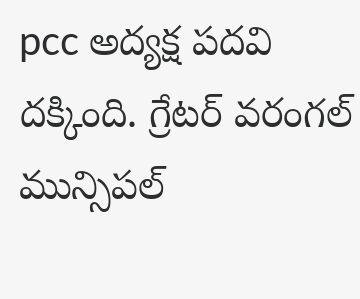pcc అద్యక్ష పదవి దక్కింది. గ్రేటర్ వరంగల్ మున్సిపల్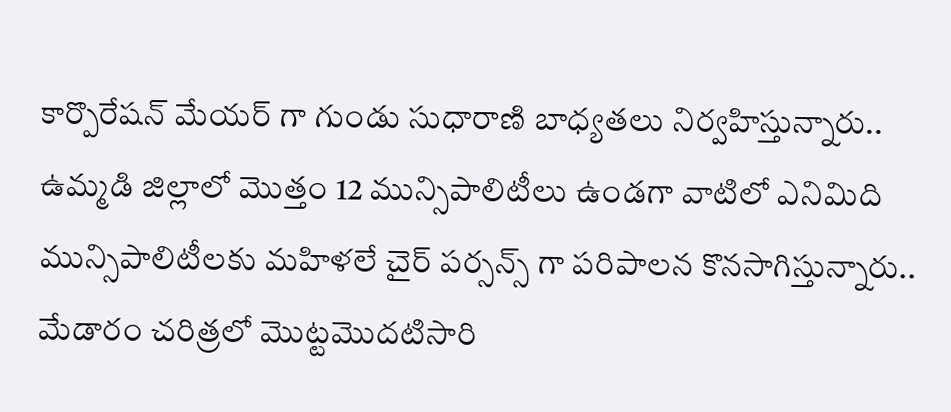కార్పొరేషన్ మేయర్ గా గుండు సుధారాణి బాధ్యతలు నిర్వహిస్తున్నారు.. ఉమ్మడి జిల్లాలో మొత్తం 12 మున్సిపాలిటీలు ఉండగా వాటిలో ఎనిమిది మున్సిపాలిటీలకు మహిళలే చైర్ పర్సన్స్ గా పరిపాలన కొనసాగిస్తున్నారు.. మేడారం చరిత్రలో మొట్టమొదటిసారి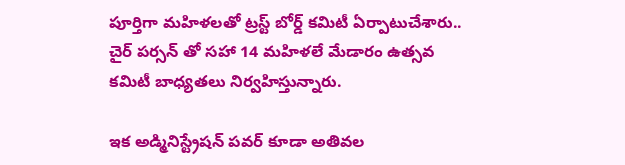పూర్తిగా మహిళలతో ట్రస్ట్ బోర్డ్ కమిటీ ఏర్పాటుచేశారు.. చైర్ పర్సన్ తో సహా 14 మహిళలే మేడారం ఉత్సవ కమిటీ బాధ్యతలు నిర్వహిస్తున్నారు.

ఇక అడ్మినిస్ట్రేషన్ పవర్ కూడా అతివల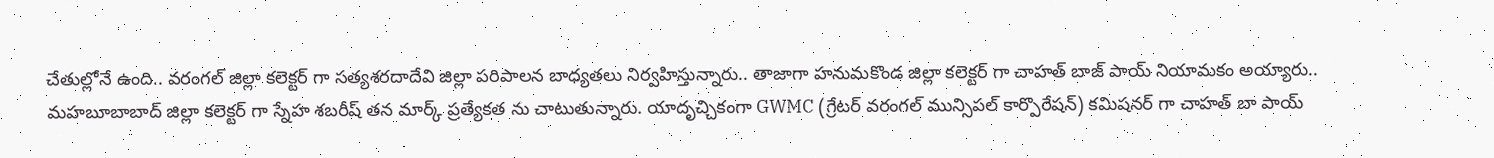చేతుల్లోనే ఉంది.. వరంగల్ జిల్లా కలెక్టర్ గా సత్యశరదాదేవి జిల్లా పరిపాలన బాధ్యతలు నిర్వహిస్తున్నారు.. తాజాగా హనుమకొండ జిల్లా కలెక్టర్ గా చాహత్ బాజ్ పాయ్ నియామకం అయ్యారు.. మహబూబాబాద్ జిల్లా కలెక్టర్ గా స్నేహ శబరీష్ తన మార్క్ ప్రత్యేకత ను చాటుతున్నారు. యాదృచ్చికంగా GWMC (గ్రేటర్ వరంగల్ మున్సిపల్ కార్పొరేషన్) కమిషనర్ గా చాహత్ బా పాయ్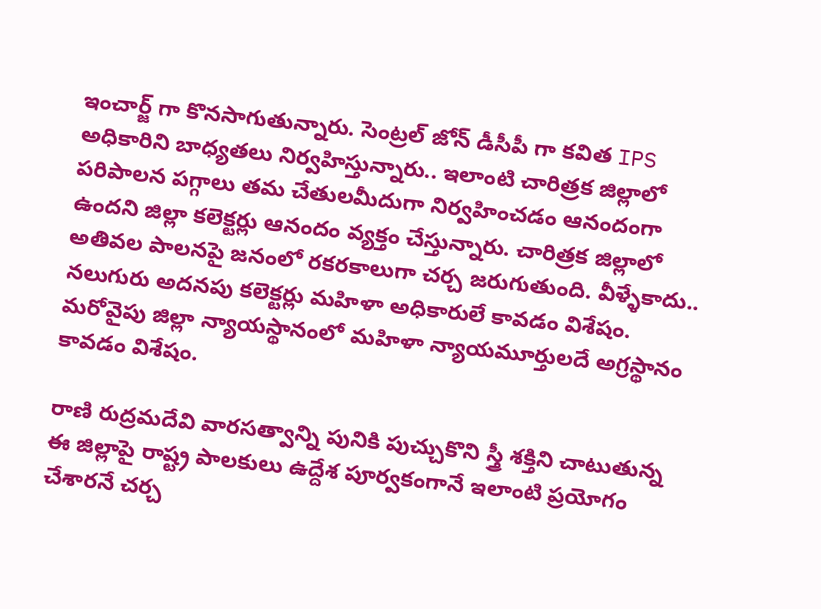ఇంచార్జ్ గా కొనసాగుతున్నారు. సెంట్రల్ జోన్ డీసీపీ గా కవిత IPS అధికారిని బాధ్యతలు నిర్వహిస్తున్నారు.. ఇలాంటి చారిత్రక జిల్లాలో పరిపాలన పగ్గాలు తమ చేతులమీదుగా నిర్వహించడం ఆనందంగా ఉందని జిల్లా కలెక్టర్లు ఆనందం వ్యక్తం చేస్తున్నారు. చారిత్రక జిల్లాలో అతివల పాలనపై జనంలో రకరకాలుగా చర్చ జరుగుతుంది. వీళ్ళేకాదు.. నలుగురు అదనపు కలెక్టర్లు మహిళా అధికారులే కావడం విశేషం. మరోవైపు జిల్లా న్యాయస్థానంలో మహిళా న్యాయమూర్తులదే అగ్రస్థానం కావడం విశేషం.

రాణి రుద్రమదేవి వారసత్వాన్ని పునికి పుచ్చుకొని స్త్రీ శక్తిని చాటుతున్న ఈ జిల్లాపై రాష్ట్ర పాలకులు ఉద్దేశ పూర్వకంగానే ఇలాంటి ప్రయోగం చేశారనే చర్చ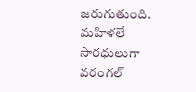జరుగుతుంది. మహిళలే సారధులుగా వరంగల్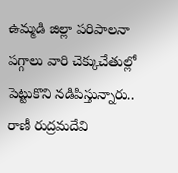ఉమ్మడి జిల్లా పరిపాలనా పగ్గాలు వారి చెక్కుచేతుల్లో పెట్టుకొని నడిపిస్తున్నారు.. రాణీ రుద్రమదేవి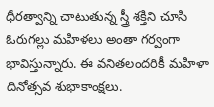ధీరత్వాన్ని చాటుతున్న స్త్రీ శక్తిని చూసి ఓరుగల్లు మహిళలు అంతా గర్వంగా భావిస్తున్నారు. ఈ వనితలందరికీ మహిళా దినోత్సవ శుభాకాంక్షలు.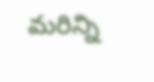మరిన్ని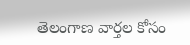తెలంగాణ వార్తల కోసం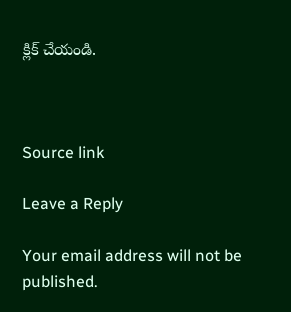క్లిక్ చేయండి.



Source link

Leave a Reply

Your email address will not be published.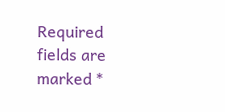Required fields are marked *